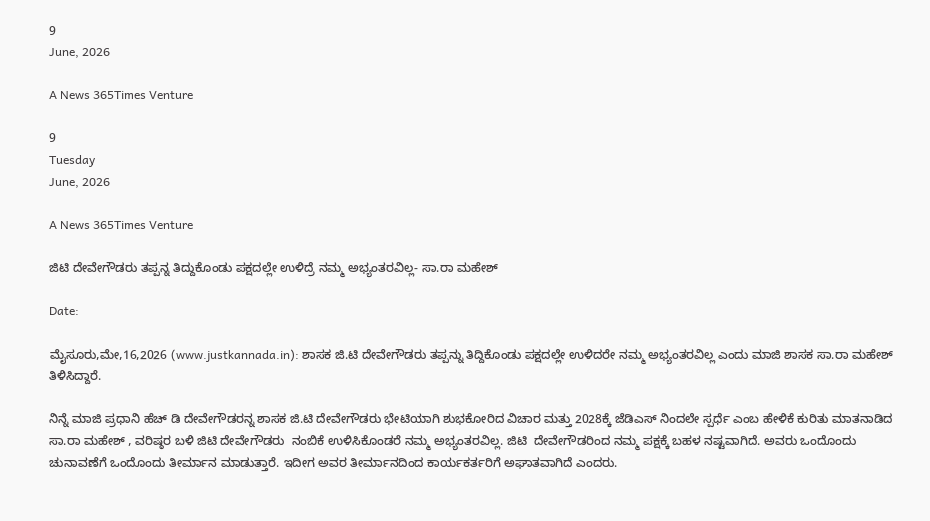9
June, 2026

A News 365Times Venture

9
Tuesday
June, 2026

A News 365Times Venture

ಜಿಟಿ ದೇವೇಗೌಡರು ತಪ್ಪನ್ನ ತಿದ್ದುಕೊಂಡು ಪಕ್ಷದಲ್ಲೇ ಉಳಿದ್ರೆ ನಮ್ಮ ಅಭ್ಯಂತರವಿಲ್ಲ- ಸಾ.ರಾ ಮಹೇಶ್

Date:

ಮೈಸೂರು,ಮೇ,16,2026 (www.justkannada.in): ಶಾಸಕ ಜಿ.ಟಿ ದೇವೇಗೌಡರು ತಪ್ಪನ್ನು ತಿದ್ದಿಕೊಂಡು ಪಕ್ಷದಲ್ಲೇ ಉಳಿದರೇ ನಮ್ಮ ಅಭ್ಯಂತರವಿಲ್ಲ ಎಂದು ಮಾಜಿ ಶಾಸಕ ಸಾ.ರಾ ಮಹೇಶ್ ತಿಳಿಸಿದ್ದಾರೆ.

ನಿನ್ನೆ ಮಾಜಿ ಪ್ರಧಾನಿ ಹೆಚ್ ಡಿ ದೇವೇಗೌಡರನ್ನ ಶಾಸಕ ಜಿ.ಟಿ ದೇವೇಗೌಡರು ಭೇಟಿಯಾಗಿ ಶುಭಕೋರಿದ ವಿಚಾರ ಮತ್ತು 2028ಕ್ಕೆ ಜೆಡಿಎಸ್ ನಿಂದಲೇ ಸ್ಪರ್ಧೆ ಎಂಬ ಹೇಳಿಕೆ ಕುರಿತು ಮಾತನಾಡಿದ ಸಾ.ರಾ ಮಹೇಶ್ , ವರಿಷ್ಠರ ಬಳಿ ಜಿಟಿ ದೇವೇಗೌಡರು  ನಂಬಿಕೆ ಉಳಿಸಿಕೊಂಡರೆ ನಮ್ಮ ಅಭ್ಯಂತರವಿಲ್ಲ. ಜಿಟಿ  ದೇವೇಗೌಡರಿಂದ ನಮ್ಮ ಪಕ್ಷಕ್ಕೆ ಬಹಳ ನಷ್ಟವಾಗಿದೆ. ಅವರು ಒಂದೊಂದು ಚುನಾವಣೆಗೆ ಒಂದೊಂದು ತೀರ್ಮಾನ ಮಾಡುತ್ತಾರೆ. ಇದೀಗ ಅವರ ತೀರ್ಮಾನದಿಂದ ಕಾರ್ಯಕರ್ತರಿಗೆ ಅಘಾತವಾಗಿದೆ ಎಂದರು.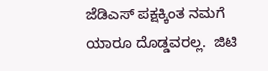ಜೆಡಿಎಸ್ ಪಕ್ಷಕ್ಕಿಂತ ನಮಗೆ ಯಾರೂ ದೊಡ್ಡವರಲ್ಲ.  ಜಿಟಿ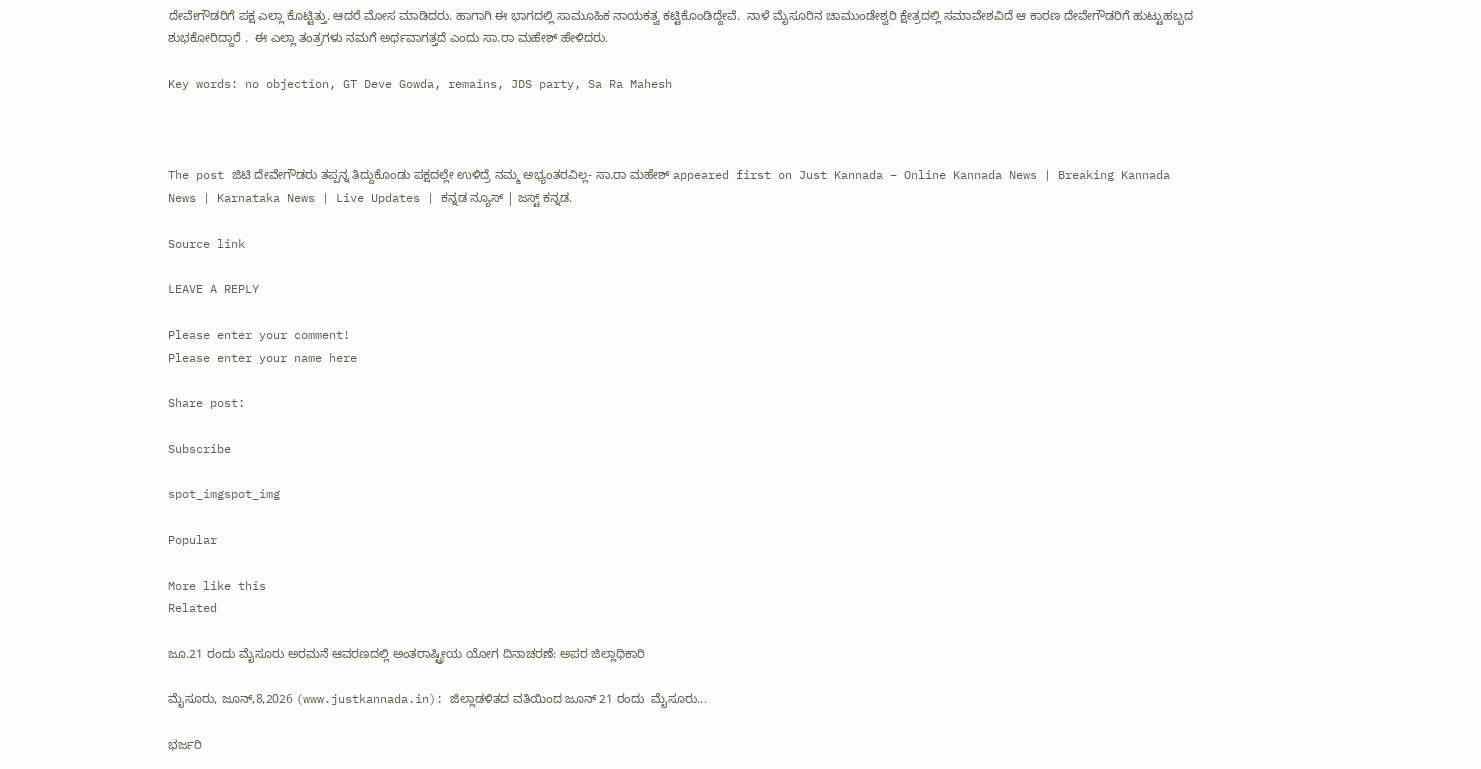ದೇವೇಗೌಡರಿಗೆ ಪಕ್ಷ ಎಲ್ಲಾ ಕೊಟ್ಟಿತ್ತು. ಆದರೆ ಮೋಸ ಮಾಡಿದರು. ಹಾಗಾಗಿ ಈ ಭಾಗದಲ್ಲಿ ಸಾಮೂಹಿಕ ನಾಯಕತ್ವ ಕಟ್ಟಿಕೊಂಡಿದ್ದೇವೆ.  ನಾಳೆ ಮೈಸೂರಿನ ಚಾಮುಂಡೇಶ್ವರಿ ಕ್ಷೇತ್ರದಲ್ಲಿ ಸಮಾವೇಶವಿದೆ ಆ ಕಾರಣ ದೇವೇಗೌಡರಿಗೆ ಹುಟ್ಟುಹಬ್ಬದ   ಶುಭಕೋರಿದ್ದಾರೆ .  ಈ ಎಲ್ಲಾ ತಂತ್ರಗಳು ನಮಗೆ ಅರ್ಥವಾಗತ್ತದೆ ಎಂದು ಸಾ.ರಾ ಮಹೇಶ್ ಹೇಳಿದರು.

Key words: no objection, GT Deve Gowda, remains, JDS party, Sa Ra Mahesh



The post ಜಿಟಿ ದೇವೇಗೌಡರು ತಪ್ಪನ್ನ ತಿದ್ದುಕೊಂಡು ಪಕ್ಷದಲ್ಲೇ ಉಳಿದ್ರೆ ನಮ್ಮ ಅಭ್ಯಂತರವಿಲ್ಲ- ಸಾ.ರಾ ಮಹೇಶ್ appeared first on Just Kannada – Online Kannada News | Breaking Kannada News | Karnataka News | Live Updates | ಕನ್ನಡ ನ್ಯೂಸ್ | ಜಸ್ಟ್ ಕನ್ನಡ.

Source link

LEAVE A REPLY

Please enter your comment!
Please enter your name here

Share post:

Subscribe

spot_imgspot_img

Popular

More like this
Related

ಜೂ.21 ರಂದು ಮೈಸೂರು ಅರಮನೆ ಆವರಣದಲ್ಲಿ ಅಂತರಾಷ್ಟ್ರೀಯ ಯೋಗ ದಿನಾಚರಣೆ: ಅಪರ ಜಿಲ್ಲಾಧಿಕಾರಿ

ಮೈಸೂರು, ಜೂನ್,8,2026 (www.justkannada.in): ಜಿಲ್ಲಾಡಳಿತದ ವತಿಯಿಂದ ಜೂನ್ 21 ರಂದು  ಮೈಸೂರು...

ಭರ್ಜರಿ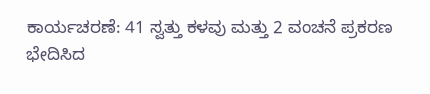ಕಾರ್ಯಚರಣೆ: 41 ಸ್ವತ್ತು ಕಳವು ಮತ್ತು 2 ವಂಚನೆ ಪ್ರಕರಣ ಭೇದಿಸಿದ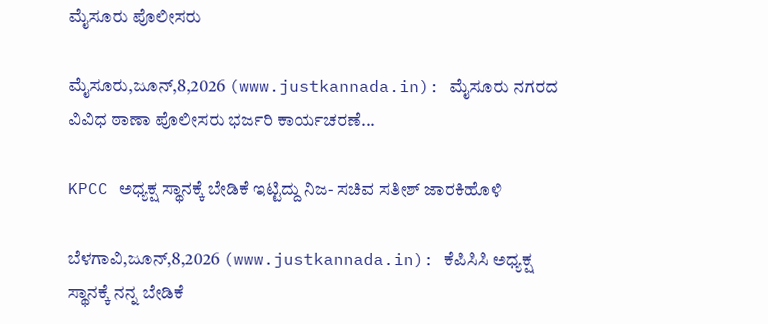ಮೈಸೂರು ಪೊಲೀಸರು

ಮೈಸೂರು,ಜೂನ್,8,2026 (www.justkannada.in): ಮೈಸೂರು ನಗರದ ವಿವಿಧ ಠಾಣಾ ಪೊಲೀಸರು ಭರ್ಜರಿ ಕಾರ್ಯಚರಣೆ...

KPCC ಅಧ್ಯಕ್ಷ ಸ್ಥಾನಕ್ಕೆ ಬೇಡಿಕೆ ಇಟ್ಟಿದ್ದು ನಿಜ- ಸಚಿವ ಸತೀಶ್ ಜಾರಕಿಹೊಳಿ

ಬೆಳಗಾವಿ,ಜೂನ್,8,2026 (www.justkannada.in): ಕೆಪಿಸಿಸಿ ಅಧ್ಯಕ್ಷ  ಸ್ಥಾನಕ್ಕೆ ನನ್ನ ಬೇಡಿಕೆ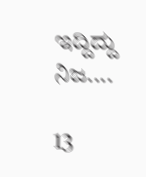ಇದ್ದಿದ್ದು ನಿಜ....

13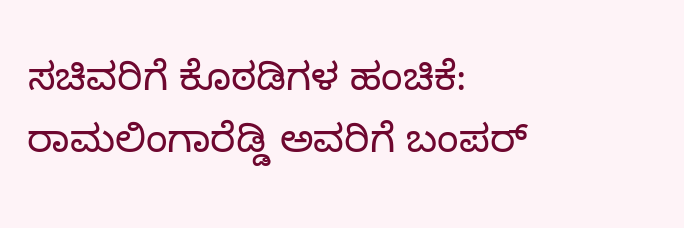ಸಚಿವರಿಗೆ ಕೊಠಡಿಗಳ ಹಂಚಿಕೆ: ರಾಮಲಿಂಗಾರೆಡ್ಡಿ ಅವರಿಗೆ ಬಂಪರ್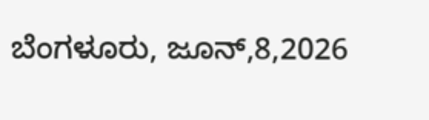ಬೆಂಗಳೂರು, ಜೂನ್,8,2026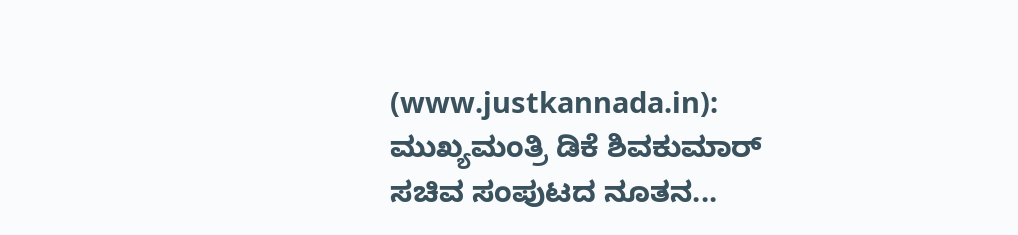(www.justkannada.in): ಮುಖ್ಯಮಂತ್ರಿ ಡಿಕೆ ಶಿವಕುಮಾರ್ ಸಚಿವ ಸಂಪುಟದ ನೂತನ...